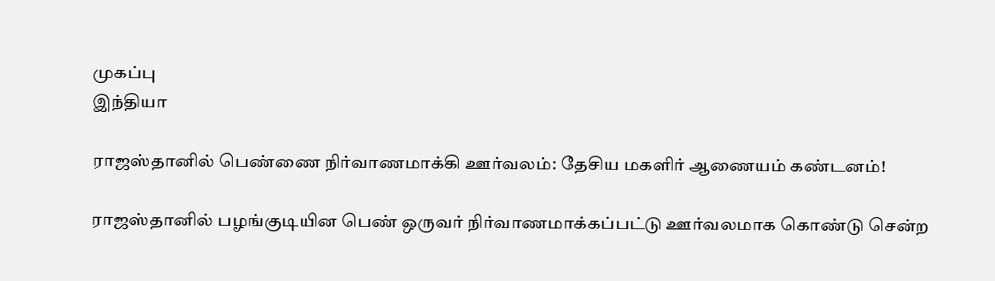முகப்பு
இந்தியா

ராஜஸ்தானில் பெண்ணை நிர்வாணமாக்கி ஊர்வலம்: தேசிய மகளிர் ஆணையம் கண்டனம்!

ராஜஸ்தானில் பழங்குடியின பெண் ஒருவர் நிர்வாணமாக்கப்பட்டு ஊர்வலமாக கொண்டு சென்ற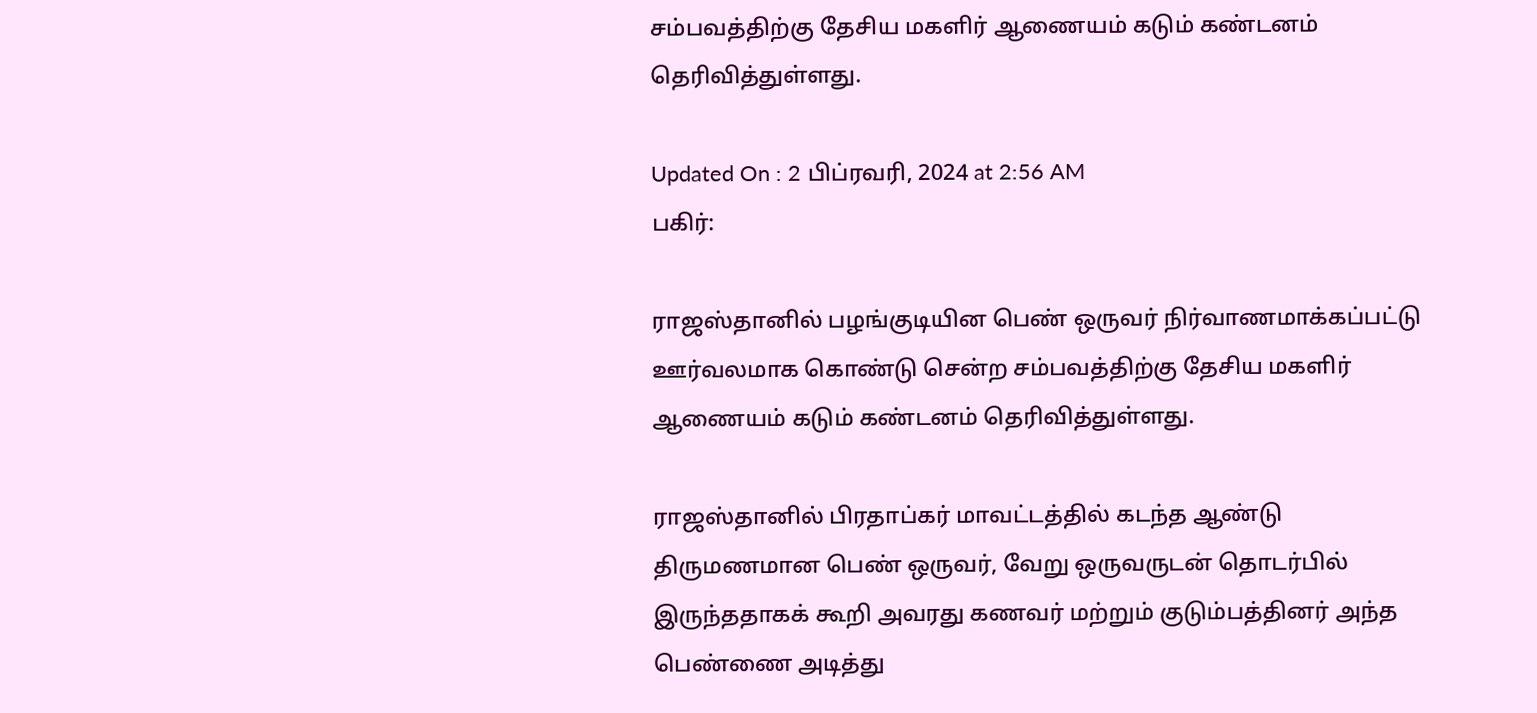சம்பவத்திற்கு தேசிய மகளிர் ஆணையம் கடும் கண்டனம் தெரிவித்துள்ளது.

Updated On : 2 பிப்ரவரி, 2024 at 2:56 AM
பகிர்:

ராஜஸ்தானில் பழங்குடியின பெண் ஒருவர் நிர்வாணமாக்கப்பட்டு ஊர்வலமாக கொண்டு சென்ற சம்பவத்திற்கு தேசிய மகளிர் ஆணையம் கடும் கண்டனம் தெரிவித்துள்ளது.

ராஜஸ்தானில் பிரதாப்கர் மாவட்டத்தில் கடந்த ஆண்டு திருமணமான பெண் ஒருவர், வேறு ஒருவருடன் தொடர்பில் இருந்ததாகக் கூறி அவரது கணவர் மற்றும் குடும்பத்தினர் அந்த பெண்ணை அடித்து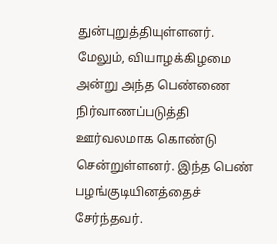துன்புறுத்தியுள்ளனர். மேலும், வியாழக்கிழமை அன்று அந்த பெண்ணை நிர்வாணப்படுத்தி ஊர்வலமாக கொண்டு சென்றுள்ளனர். இந்த பெண் பழங்குடியினத்தைச் சேர்ந்தவர்.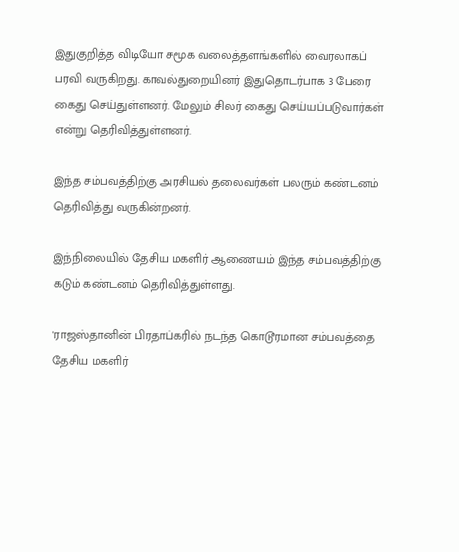இதுகுறித்த விடியோ சமூக வலைத்தளங்களில் வைரலாகப் பரவி வருகிறது. காவல்துறையினர் இதுதொடர்பாக 3 பேரை கைது செய்துள்ளனர். மேலும் சிலர் கைது செய்யப்படுவார்கள் என்று தெரிவித்துள்ளனர்.

இந்த சம்பவத்திற்கு அரசியல் தலைவர்கள் பலரும் கண்டனம் தெரிவித்து வருகின்றனர்.

இந்நிலையில் தேசிய மகளிர் ஆணையம் இந்த சம்பவத்திற்கு கடும் கண்டனம் தெரிவித்துள்ளது.

'ராஜஸ்தானின் பிரதாப்கரில் நடந்த கொடூரமான சம்பவத்தை தேசிய மகளிர்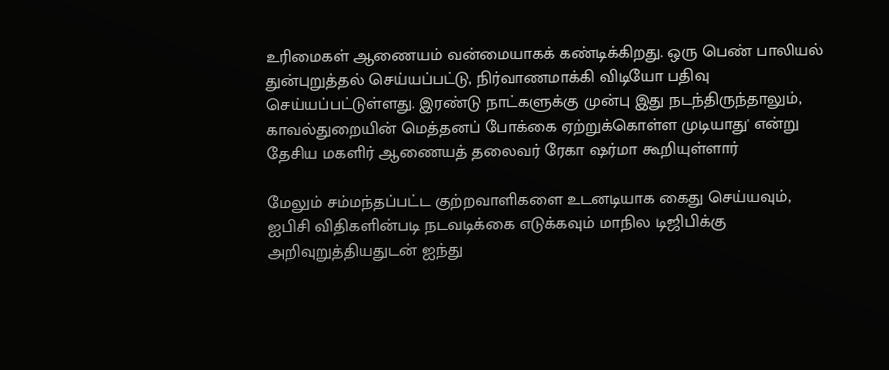உரிமைகள் ஆணையம் வன்மையாகக் கண்டிக்கிறது. ஒரு பெண் பாலியல் துன்புறுத்தல் செய்யப்பட்டு, நிர்வாணமாக்கி விடியோ பதிவு செய்யப்பட்டுள்ளது. இரண்டு நாட்களுக்கு முன்பு இது நடந்திருந்தாலும், காவல்துறையின் மெத்தனப் போக்கை ஏற்றுக்கொள்ள முடியாது' என்று தேசிய மகளிர் ஆணையத் தலைவர் ரேகா ஷர்மா கூறியுள்ளார்

மேலும் சம்மந்தப்பட்ட குற்றவாளிகளை உடனடியாக கைது செய்யவும், ஐபிசி விதிகளின்படி நடவடிக்கை எடுக்கவும் மாநில டிஜிபிக்கு அறிவுறுத்தியதுடன் ஐந்து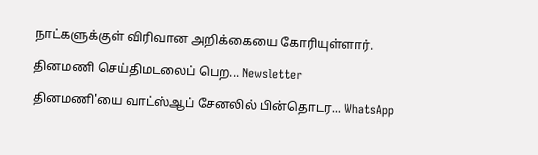நாட்களுக்குள் விரிவான அறிக்கையை கோரியுள்ளார்.

தினமணி செய்திமடலைப் பெற... Newsletter

தினமணி'யை வாட்ஸ்ஆப் சேனலில் பின்தொடர... WhatsApp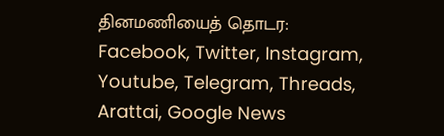தினமணியைத் தொடர: Facebook, Twitter, Instagram, Youtube, Telegram, Threads, Arattai, Google News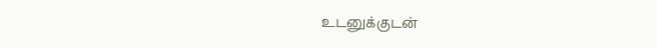உடனுக்குடன்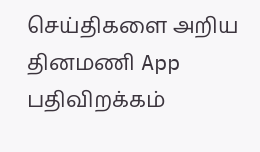செய்திகளை அறிய தினமணி App பதிவிறக்கம்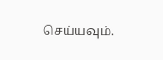செய்யவும்.